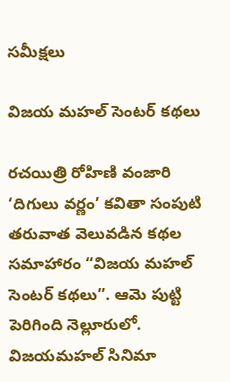సమీక్షలు

విజయ మహల్ సెంటర్ కథలు

రచయిత్రి రోహిణి వంజారి ‘దిగులు వర్ణం’ కవితా సంపుటి తరువాత వెలువడిన కథల సమాహారం “విజయ మహల్ సెంటర్ కథలు”. ఆమె పుట్టి పెరిగింది నెల్లూరులో. విజయమహల్ సినిమా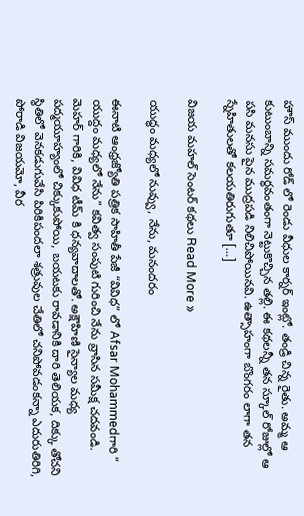హౌస్ ముందు రోడ్ లో రెండు వీధుల కార్నర్ ఇంట్లో. తండ్రి చిన్న రైతు. అమ్మ ఆ కుటుంబాన్ని సమర్ధవంతంగా నెట్టుకొచ్చిన తల్లి. ఈ కథలన్నీ తన స్కూల్ రోజుల్లో ఆ పసి మనసు పైన ముద్రపడి నిలిచిపోయినవి. ఉత్సాహంగా బొంగరం లాగా తన స్నేహితులతో కలయతిరుగుతూ […]

విజయ మహల్ సెంటర్ కథలు Read More »

యుద్ధం మధ్యలో నువ్వు, నేను, మనందరం

ఈనాటి ఆంధ్రజ్యోతి పత్రిక సాహితీ పేజీ “వివిధ” లో Afsar Mohammedగారి ” యుద్దం మధ్యలో నేను” కవిత్వ సంపుటి గురించి నేను వ్రాసిన సమీక్ష చదవండి. మెహర్ గారికి, వివిధ టీమ్ కి ధన్యవాదాలతో. అక్షౌహిణి సైన్యాల మధ్య పద్మయూహ్యంలో చిక్కుకుపోయి, బయటకు రావడానికి దారి తెలియక, దిక్కు తోచని స్థితిలో వెనకడుగువేసి పిరికిపందలా శత్రువుల చేతిలో చనిపోవడంకన్నా ఎదురుతిరిగి, పోరాడి విజయమో, వీర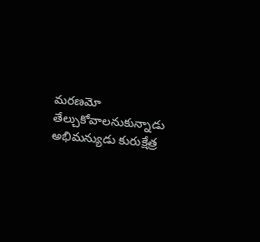మరణమో తేల్చుకోవాలనుకున్నాడు అభిమన్యుడు కురుక్షేత్ర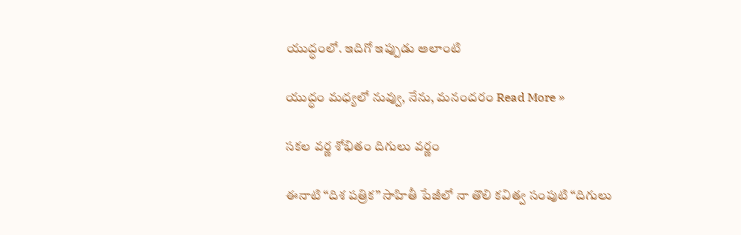యుద్ధంలో. ఇదిగో ఇప్పుడు అలాంటి

యుద్ధం మధ్యలో నువ్వు, నేను, మనందరం Read More »

సకల వర్ణ శోభితం దిగులు వర్ణం

ఈనాటి “దిశ పత్రిక” సాహితీ పేజీలో నా తొలి కవిత్వ సంపుటి “దిగులు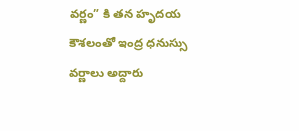వర్ణం” కి తన హృదయ కౌశలంతో ఇంద్ర ధనుస్సు వర్ణాలు అద్దారు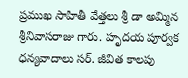ప్రముఖ సాహితీ వేత్తలు శ్రీ డా అమ్మిన శ్రీనివాసరాజు గారు. హృదయ పూర్వక ధన్యవాదాలు సర్. జీవిత కాలపు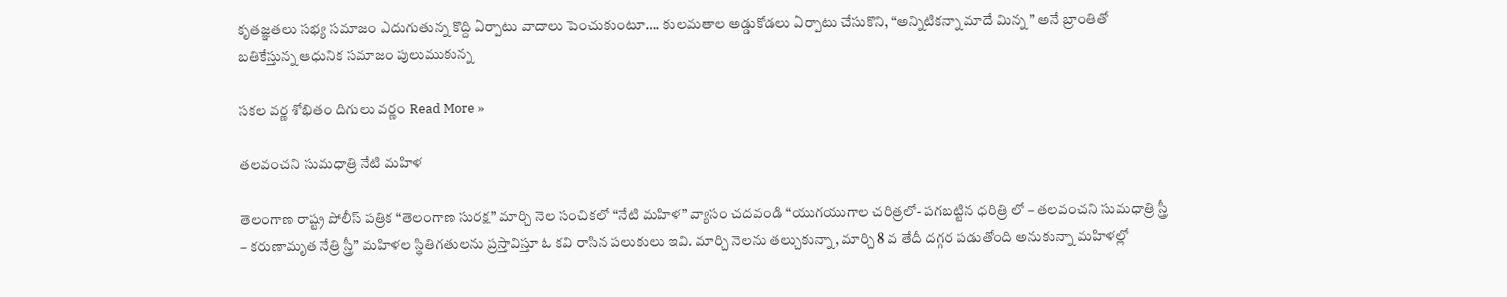కృతజ్ఞతలు సభ్య సమాజం ఎదుగుతున్న కొద్ది ఏర్పాటు వాదాలు పెంచుకుంటూ…. కులమతాల అడ్డుకోడలు ఏర్పాటు చేసుకొని, “అన్నిటికన్నా మాదే మిన్న ” అనే బ్రాంతితో బతికేస్తున్న ఆధునిక సమాజం పులుముకున్న

సకల వర్ణ శోభితం దిగులు వర్ణం Read More »

తలవంచని సుమధాత్రి నేటి మహిళ

తెలంగాణ రాష్ట్ర పోలీస్ పత్రిక “తెలంగాణ సురక్ష” మార్చి నెల సంచికలో “నేటి మహిళ” వ్యాసం చదవండి “యుగయుగాల చరిత్రలో- పగబట్టిన ధరిత్రి లో – తలవంచని సుమధాత్రి స్త్రీ – కరుణామృత నేత్రి స్త్రీ” మహిళల స్థితిగతులను ప్రస్తావిస్తూ ఓ కవి రాసిన పలుకులు ఇవి. మార్చి నెలను తల్చుకున్నా, మార్చి 8 వ తేదీ దగ్గర పడుతోంది అనుకున్నా మహిళల్లో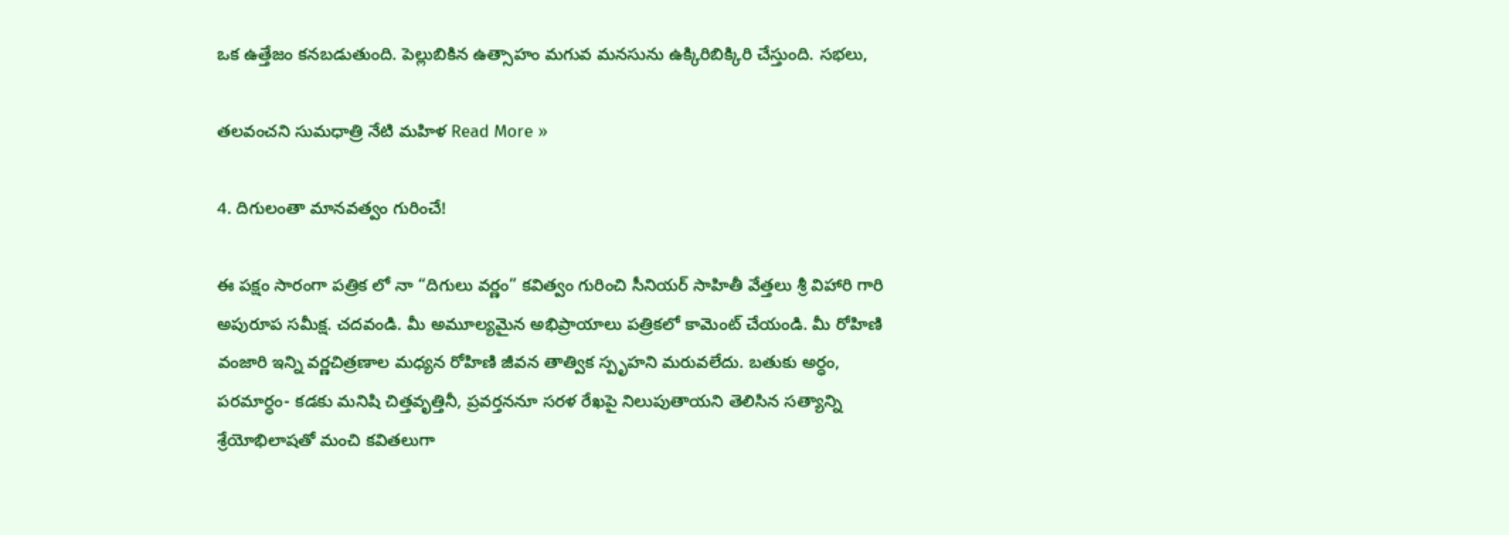ఒక ఉత్తేజం కనబడుతుంది. పెల్లుబికిన ఉత్సాహం మగువ మనసును ఉక్కిరిబిక్కిరి చేస్తుంది. సభలు,

తలవంచని సుమధాత్రి నేటి మహిళ Read More »

4. దిగులంతా మానవత్వం గురించే!

ఈ పక్షం సారంగా పత్రిక లో నా “దిగులు వర్ణం” కవిత్వం గురించి సీనియర్ సాహితీ వేత్తలు శ్రీ విహారి గారి అపురూప సమీక్ష. చదవండి. మీ అమూల్యమైన అభిప్రాయాలు పత్రికలో కామెంట్ చేయండి. మీ రోహిణి వంజారి ఇన్ని వర్ణచిత్రణాల మధ్యన రోహిణి జీవన తాత్విక స్పృహని మరువలేదు. బతుకు అర్ధం, పరమార్ధం- కడకు మనిషి చిత్తవృత్తినీ, ప్రవర్తననూ సరళ రేఖపై నిలుపుతాయని తెలిసిన సత్యాన్ని శ్రేయోభిలాషతో మంచి కవితలుగా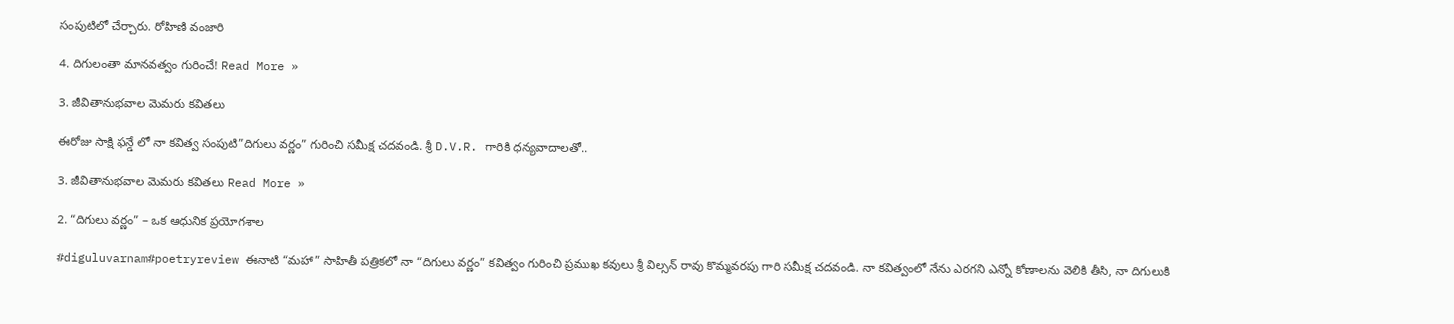సంపుటిలో చేర్చారు. రోహిణి వంజారి

4. దిగులంతా మానవత్వం గురించే! Read More »

3. జీవితానుభవాల మెమరు కవితలు

ఈరోజు సాక్షి ఫన్డే లో నా కవిత్వ సంపుటి”దిగులు వర్ణం” గురించి సమీక్ష చదవండి. శ్రీ D.V.R. గారికి ధన్యవాదాలతో..

3. జీవితానుభవాల మెమరు కవితలు Read More »

2. “దిగులు వర్ణం” – ఒక ఆధునిక ప్రయోగశాల

#diguluvarnam#poetryreview ఈనాటి “మహా” సాహితీ పత్రికలో నా “దిగులు వర్ణం” కవిత్వం గురించి ప్రముఖ కవులు శ్రీ విల్సన్ రావు కొమ్మవరపు గారి సమీక్ష చదవండి. నా కవిత్వంలో నేను ఎరగని ఎన్నో కోణాలను వెలికి తీసి, నా దిగులుకి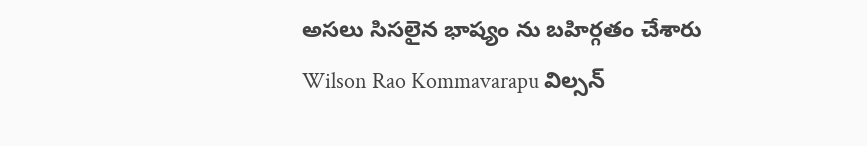అసలు సిసలైన భాష్యం ను బహిర్గతం చేశారు Wilson Rao Kommavarapu విల్సన్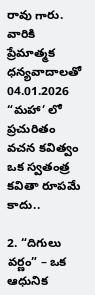రావు గారు. వారికి ప్రేమాత్మక ధన్యవాదాలతో 04.01.2026 “మహా’ లో ప్రచురితం వచన కవిత్వం ఒక స్వతంత్ర కవితా రూపమే కాదు..

2. “దిగులు వర్ణం” – ఒక ఆధునిక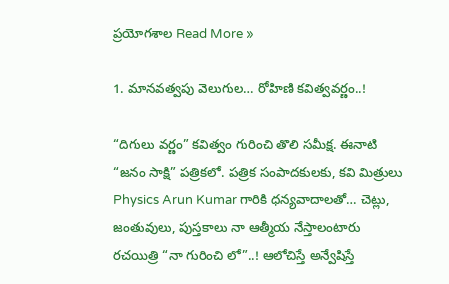ప్రయోగశాల Read More »

1. మానవత్వపు వెలుగుల… రోహిణి కవిత్వవర్ణం..!

“దిగులు వర్ణం” కవిత్వం గురించి తొలి సమీక్ష. ఈనాటి “జనం సాక్షి” పత్రికలో. పత్రిక సంపాదకులకు, కవి మిత్రులు Physics Arun Kumar గారికి ధన్యవాదాలతో… చెట్లు, జంతువులు, పుస్తకాలు నా ఆత్మీయ నేస్తాలంటారు రచయిత్రి “నా గురించి లో”..! ఆలోచిస్తే అన్వేషిస్తే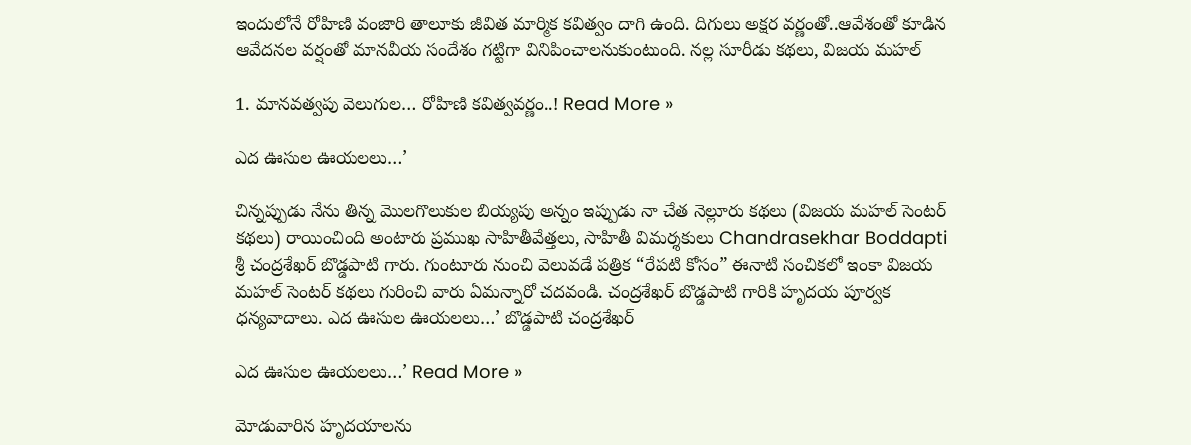ఇందులోనే రోహిణి వంజారి తాలూకు జీవిత మార్మిక కవిత్వం దాగి ఉంది. దిగులు అక్షర వర్ణంతో..ఆవేశంతో కూడిన ఆవేదనల వర్షంతో మానవీయ సందేశం గట్టిగా వినిపించాలనుకుంటుంది. నల్ల సూరీడు కథలు, విజయ మహల్

1. మానవత్వపు వెలుగుల… రోహిణి కవిత్వవర్ణం..! Read More »

ఎద ఊసుల ఊయలలు…’

చిన్నప్పుడు నేను తిన్న మొలగొలుకుల బియ్యపు అన్నం ఇప్పుడు నా చేత నెల్లూరు కథలు (విజయ మహల్ సెంటర్ కథలు) రాయించింది అంటారు ప్రముఖ సాహితీవేత్తలు, సాహితీ విమర్శకులు Chandrasekhar Boddapti శ్రీ చంద్రశేఖర్ బొడ్డపాటి గారు. గుంటూరు నుంచి వెలువడే పత్రిక “రేపటి కోసం” ఈనాటి సంచికలో ఇంకా విజయ మహల్ సెంటర్ కథలు గురించి వారు ఏమన్నారో చదవండి. చంద్రశేఖర్ బొడ్డపాటి గారికి హృదయ పూర్వక ధన్యవాదాలు. ఎద ఊసుల ఊయలలు…’ బొడ్డపాటి చంద్రశేఖర్

ఎద ఊసుల ఊయలలు…’ Read More »

మోడువారిన హృదయాలను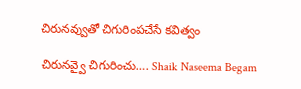చిరునవ్వుతో చిగురింపచేసే కవిత్వం

చిరునవ్వై చిగురించు…. Shaik Naseema Begam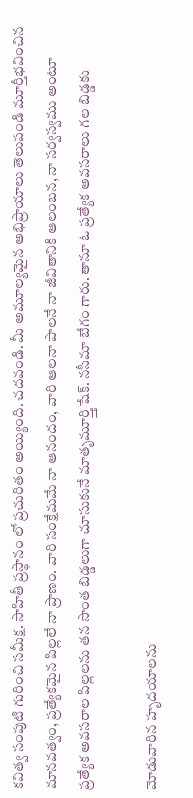కవిత్వ సంపుటి గురించి సమీక్ష. సాహితీ ప్రస్థానం లో ప్రచురితం అయ్యింది. చదవండి. మీ అమూల్యమైన అభిప్రాయాలు తెలుపండి మూర్తీభవించిన మానవత్వం, ప్రత్యేకమైన పిల్లలే నా ప్రాణం. వారి సంక్షేమమే నా ఆనందం, వారి ఆలనా పాలనే నా జీవితానికి ఆలంబన, నా సర్వస్వము అంటూ ప్రత్యేక అవసరాల పిల్లలను తన సొంత బిడ్డలుగా చూసుకునే మాతృమూర్త్తి షేక్. నసీమా బేగం గారు. తానూ ఓ ప్రత్యేక అవసరాలు గల బిడ్డకు

మోడువారిన హృదయాలను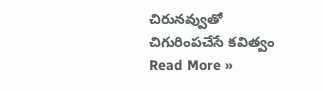చిరునవ్వుతో చిగురింపచేసే కవిత్వం Read More »